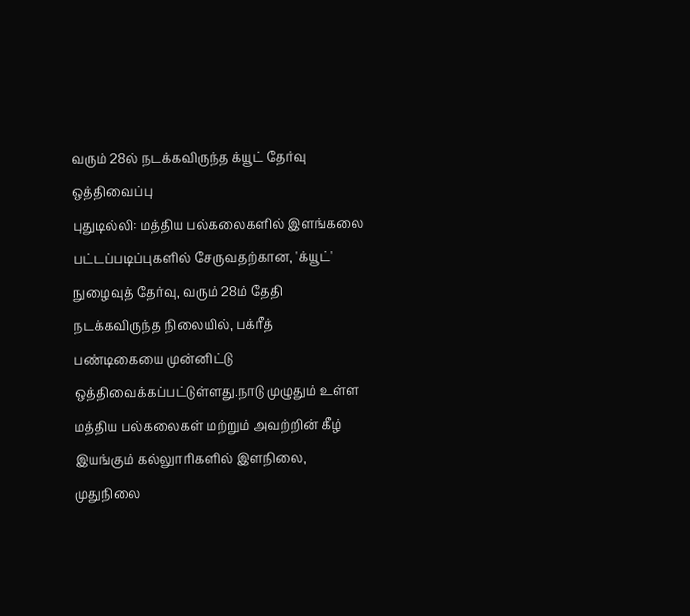வரும் 28ல் நடக்கவிருந்த க்யூட் தேர்வு ஒத்திவைப்பு
புதுடில்லி: மத்திய பல்கலைகளில் இளங்கலை பட்டப்படிப்புகளில் சேருவதற்கான, 'க்யூட்' நுழைவுத் தேர்வு, வரும் 28ம் தேதி நடக்கவிருந்த நிலையில், பக்ரீத் பண்டிகையை முன்னிட்டு ஒத்திவைக்கப்பட்டுள்ளது.நாடு முழுதும் உள்ள மத்திய பல்கலைகள் மற்றும் அவற்றின் கீழ் இயங்கும் கல்லுாரிகளில் இளநிலை, முதுநிலை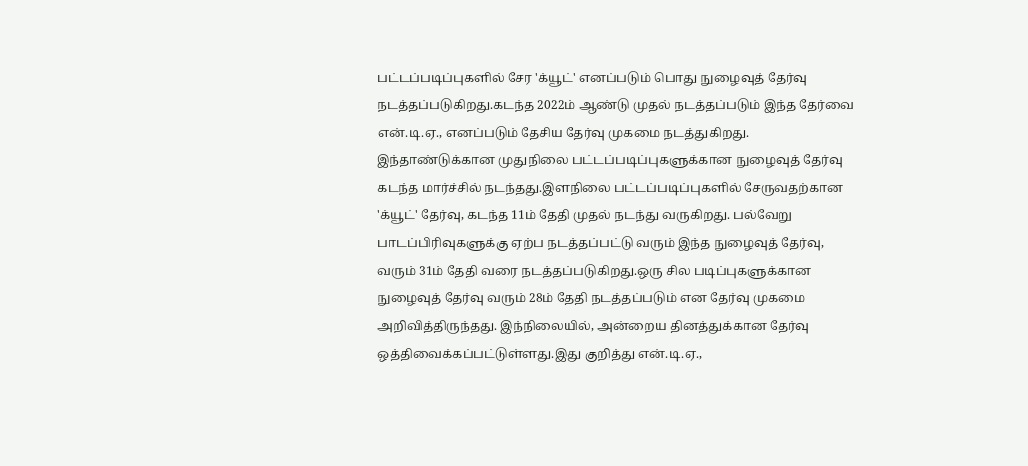பட்டப்படிப்புகளில் சேர 'க்யூட்' எனப்படும் பொது நுழைவுத் தேர்வு நடத்தப்படுகிறது.கடந்த 2022ம் ஆண்டு முதல் நடத்தப்படும் இந்த தேர்வை என்.டி.ஏ., எனப்படும் தேசிய தேர்வு முகமை நடத்துகிறது. இந்தாண்டுக்கான முதுநிலை பட்டப்படிப்புகளுக்கான நுழைவுத் தேர்வு கடந்த மார்ச்சில் நடந்தது.இளநிலை பட்டப்படிப்புகளில் சேருவதற்கான 'க்யூட்' தேர்வு, கடந்த 11ம் தேதி முதல் நடந்து வருகிறது. பல்வேறு பாடப்பிரிவுகளுக்கு ஏற்ப நடத்தப்பட்டு வரும் இந்த நுழைவுத் தேர்வு, வரும் 31ம் தேதி வரை நடத்தப்படுகிறது.ஒரு சில படிப்புகளுக்கான நுழைவுத் தேர்வு வரும் 28ம் தேதி நடத்தப்படும் என தேர்வு முகமை அறிவித்திருந்தது. இந்நிலையில், அன்றைய தினத்துக்கான தேர்வு ஒத்திவைக்கப்பட்டுள்ளது.இது குறித்து என்.டி.ஏ.,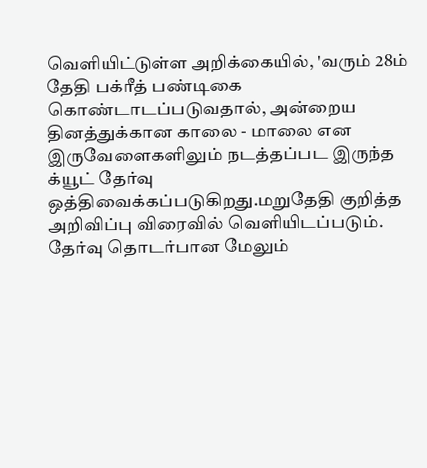வெளியிட்டுள்ள அறிக்கையில், 'வரும் 28ம் தேதி பக்ரீத் பண்டிகை கொண்டாடப்படுவதால், அன்றைய தினத்துக்கான காலை - மாலை என இருவேளைகளிலும் நடத்தப்பட இருந்த க்யூட் தேர்வு ஒத்திவைக்கப்படுகிறது.மறுதேதி குறித்த அறிவிப்பு விரைவில் வெளியிடப்படும். தேர்வு தொடர்பான மேலும்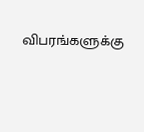விபரங்களுக்கு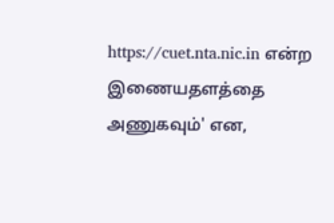https://cuet.nta.nic.in என்ற இணையதளத்தை அணுகவும்' என,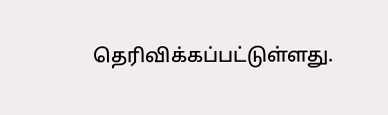தெரிவிக்கப்பட்டுள்ளது.